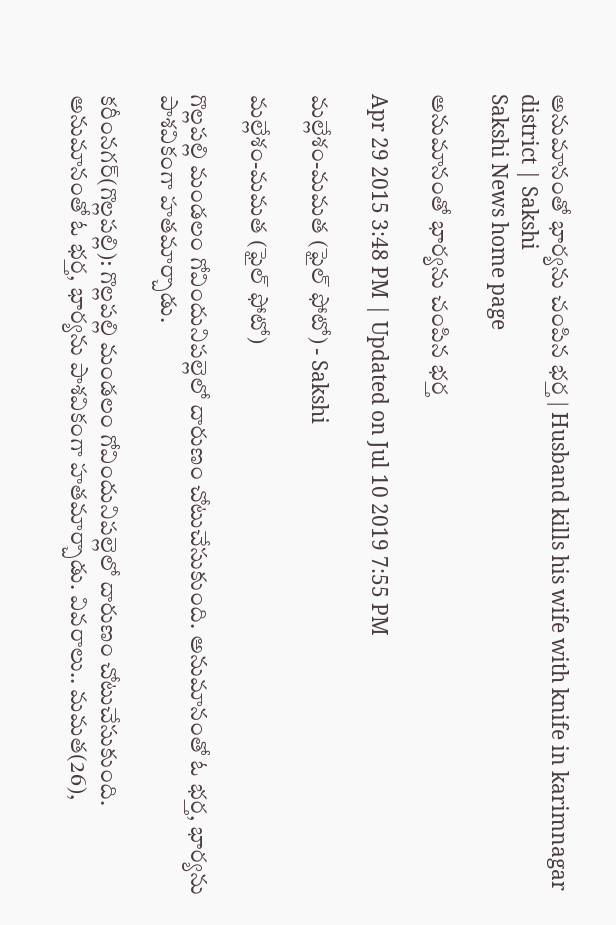అనుమానంతో భార్యను చంపిన భర్త | Husband kills his wife with knife in karimnagar district | Sakshi
Sakshi News home page

అనుమానంతో భార్యను చంపిన భర్త

Apr 29 2015 3:48 PM | Updated on Jul 10 2019 7:55 PM

మల్లేశం-మమత (ఫైల్ ఫోటో) - Sakshi

మల్లేశం-మమత (ఫైల్ ఫోటో)

గొల్లపల్లి మండలం గోవిందునిపల్లెలో దారుణం చోటుచేసుకుంది. అనుమానంతో ఓ భర్త, భార్యను పాశవికంగా హతమార్చాడు.

కరీంనగర్(గొల్లపల్లి): గొల్లపల్లి మండలం గోవిందునిపల్లెలో దారుణం చోటుచేసుకుంది. అనుమానంతో ఓ భర్త, భార్యను పాశవికంగా హతమార్చాడు. వివరాలు.. మమత(26),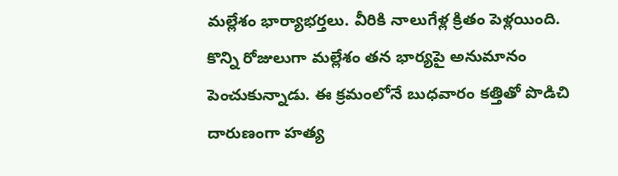మల్లేశం భార్యాభర్తలు. వీరికి నాలుగేళ్ల క్రితం పెళ్లయింది. కొన్ని రోజులుగా మల్లేశం తన భార్యపై అనుమానం పెంచుకున్నాడు. ఈ క్రమంలోనే బుధవారం కత్తితో పొడిచి దారుణంగా హత్య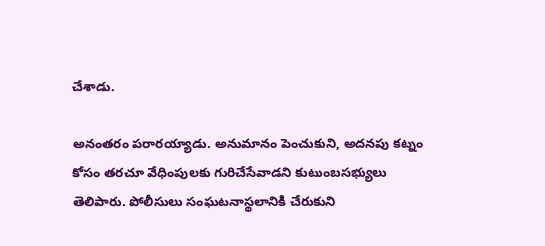చేశాడు.

అనంతరం పరారయ్యాడు. అనుమానం పెంచుకుని, అదనపు కట్నం కోసం తరచూ వేధింపులకు గురిచేసేవాడని కుటుంబసభ్యులు తెలిపారు. పోలీసులు సంఘటనాస్థలానికి చేరుకుని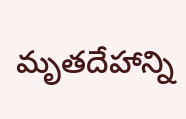మృతదేహాన్ని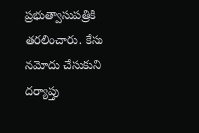ప్రభుత్వాసుపత్రికి తరలించారు. కేసు నమోదు చేసుకుని దర్యాప్తు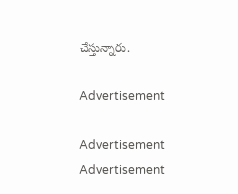చేస్తున్నారు.

Advertisement

Advertisement
Advertisement